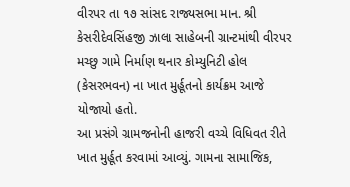વીરપર તા ૧૭ સાંસદ રાજ્યસભા માન. શ્રી કેસરીદેવસિંહજી ઝાલા સાહેબની ગ્રાન્ટમાંથી વીરપર મચ્છુ ગામે નિર્માણ થનાર કોમ્યુનિટી હોલ (કેસરભવન) ના ખાત મુર્હૂતનો કાર્યક્રમ આજે યોજાયો હતો.
આ પ્રસંગે ગ્રામજનોની હાજરી વચ્ચે વિધિવત રીતે ખાત મુર્હૂત કરવામાં આવ્યું. ગામના સામાજિક,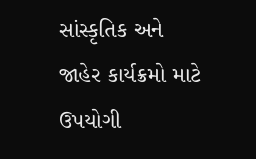સાંસ્કૃતિક અને જાહેર કાર્યક્રમો માટે ઉપયોગી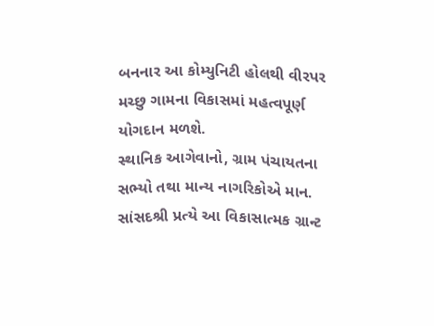બનનાર આ કોમ્યુનિટી હોલથી વીરપર મચ્છુ ગામના વિકાસમાં મહત્વપૂર્ણ યોગદાન મળશે.
સ્થાનિક આગેવાનો, ગ્રામ પંચાયતના સભ્યો તથા માન્ય નાગરિકોએ માન. સાંસદશ્રી પ્રત્યે આ વિકાસાત્મક ગ્રાન્ટ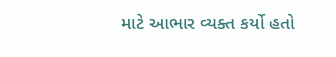માટે આભાર વ્યક્ત કર્યો હતો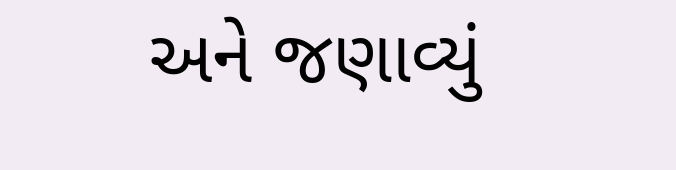અને જણાવ્યું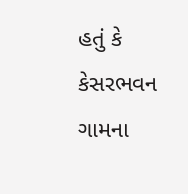હતું કે કેસરભવન ગામના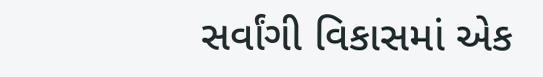સર્વાંગી વિકાસમાં એક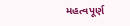મહત્વપૂર્ણ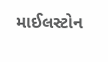માઈલસ્ટોન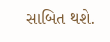સાબિત થશે.